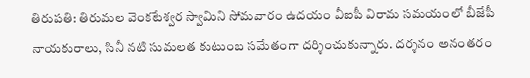తిరుపతి: తిరుమల వెంకటేశ్వర స్వామిని సోమవారం ఉదయం వీఐపీ విరామ సమయంలో బీజేపీ నాయకురాలు, సినీ నటి సుమలత కుటుంబ సమేతంగా దర్శించుకున్నారు. దర్శనం అనంతరం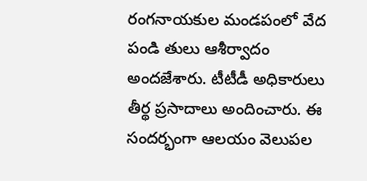రంగనాయకుల మండపంలో వేద పండి తులు ఆశీర్వాదం అందజేశారు. టీటీడీ అధికారులు తీర్థ ప్రసాదాలు అందించారు. ఈ సందర్భంగా ఆలయం వెలుపల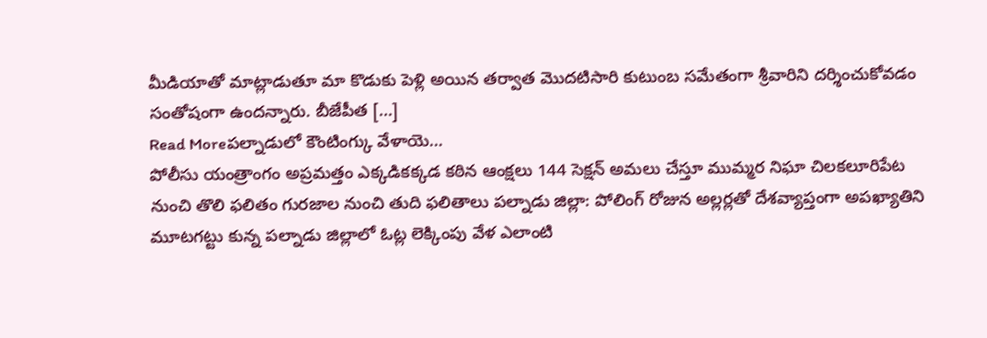మీడియాతో మాట్లాడుతూ మా కొడుకు పెళ్లి అయిన తర్వాత మొదటిసారి కుటుంబ సమేతంగా శ్రీవారిని దర్శించుకోవడం సంతోషంగా ఉందన్నారు. బీజేపీత […]
Read Moreపల్నాడులో కౌంటింగ్కు వేళాయె…
పోలీసు యంత్రాంగం అప్రమత్తం ఎక్కడికక్కడ కఠిన ఆంక్షలు 144 సెక్షన్ అమలు చేస్తూ ముమ్మర నిఘా చిలకలూరిపేట నుంచి తొలి ఫలితం గురజాల నుంచి తుది ఫలితాలు పల్నాడు జిల్లా: పోలింగ్ రోజున అల్లర్లతో దేశవ్యాప్తంగా అపఖ్యాతిని మూటగట్టు కున్న పల్నాడు జిల్లాలో ఓట్ల లెక్కింపు వేళ ఎలాంటి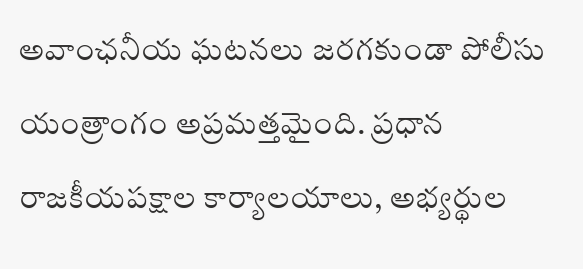అవాంఛనీయ ఘటనలు జరగకుండా పోలీసు యంత్రాంగం అప్రమత్తమైంది. ప్రధాన రాజకీయపక్షాల కార్యాలయాలు, అభ్యర్థుల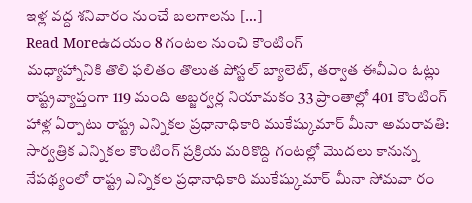ఇళ్ల వద్ద శనివారం నుంచే బలగాలను […]
Read Moreఉదయం 8 గంటల నుంచి కౌంటింగ్
మధ్యాహ్నానికి తొలి ఫలితం తొలుత పోస్టల్ బ్యాలెట్, తర్వాత ఈవీఎం ఓట్లు రాష్ట్రవ్యాప్తంగా 119 మంది అబ్జర్వర్ల నియామకం 33 ప్రాంతాల్లో 401 కౌంటింగ్ హాళ్ల ఏర్పాటు రాష్ట్ర ఎన్నికల ప్రధానాధికారి ముకేష్కుమార్ మీనా అమరావతి: సార్వత్రిక ఎన్నికల కౌంటింగ్ ప్రక్రియ మరికొద్ది గంటల్లో మొదలు కానున్న నేపథ్యంలో రాష్ట్ర ఎన్నికల ప్రధానాధికారి ముకేష్కుమార్ మీనా సోమవా రం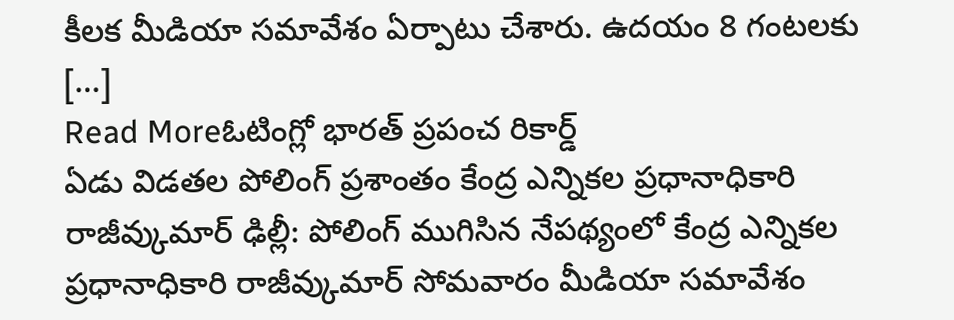కీలక మీడియా సమావేశం ఏర్పాటు చేశారు. ఉదయం 8 గంటలకు […]
Read Moreఓటింగ్లో భారత్ ప్రపంచ రికార్డ్
ఏడు విడతల పోలింగ్ ప్రశాంతం కేంద్ర ఎన్నికల ప్రధానాధికారి రాజీవ్కుమార్ ఢిల్లీ: పోలింగ్ ముగిసిన నేపథ్యంలో కేంద్ర ఎన్నికల ప్రధానాధికారి రాజీవ్కుమార్ సోమవారం మీడియా సమావేశం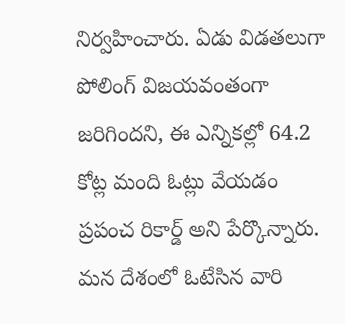నిర్వహించారు. ఏడు విడతలుగా పోలింగ్ విజయవంతంగా జరిగిందని, ఈ ఎన్నికల్లో 64.2 కోట్ల మంది ఓట్లు వేయడం ప్రపంచ రికార్డ్ అని పేర్కొన్నారు. మన దేశంలో ఓటేసిన వారి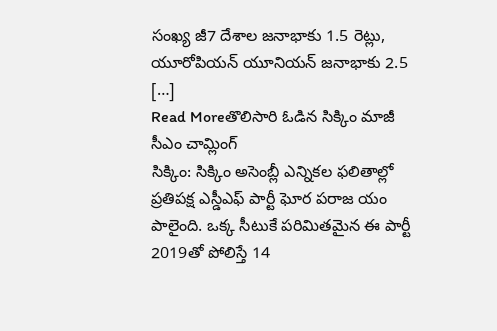సంఖ్య జీ7 దేశాల జనాభాకు 1.5 రెట్లు, యూరోపియన్ యూనియన్ జనాభాకు 2.5 […]
Read Moreతొలిసారి ఓడిన సిక్కిం మాజీ సీఎం చామ్లింగ్
సిక్కిం: సిక్కిం అసెంబ్లీ ఎన్నికల ఫలితాల్లో ప్రతిపక్ష ఎస్డీఎఫ్ పార్టీ ఘోర పరాజ యం పాలైంది. ఒక్క సీటుకే పరిమితమైన ఈ పార్టీ 2019తో పోలిస్తే 14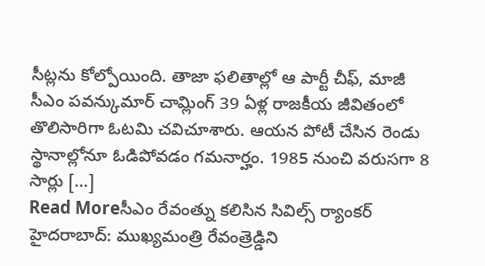సీట్లను కోల్పోయింది. తాజా ఫలితాల్లో ఆ పార్టీ చీఫ్, మాజీ సీఎం పవన్కుమార్ చామ్లింగ్ 39 ఏళ్ల రాజకీయ జీవితంలో తొలిసారిగా ఓటమి చవిచూశారు. ఆయన పోటీ చేసిన రెండు స్థానాల్లోనూ ఓడిపోవడం గమనార్హం. 1985 నుంచి వరుసగా 8 సార్లు […]
Read Moreసీఎం రేవంత్ను కలిసిన సివిల్స్ ర్యాంకర్
హైదరాబాద్: ముఖ్యమంత్రి రేవంత్రెడ్డిని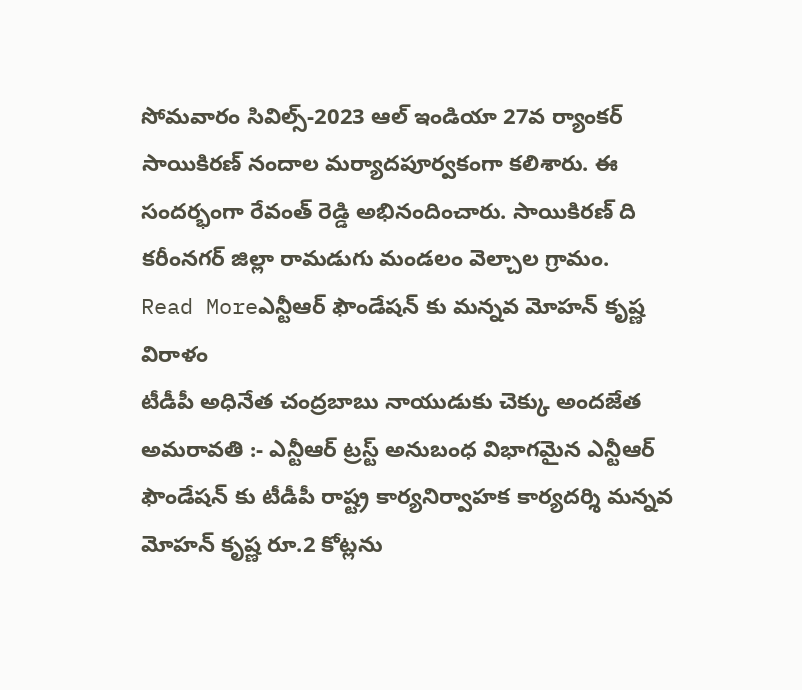సోమవారం సివిల్స్-2023 ఆల్ ఇండియా 27వ ర్యాంకర్ సాయికిరణ్ నందాల మర్యాదపూర్వకంగా కలిశారు. ఈ సందర్భంగా రేవంత్ రెడ్డి అభినందించారు. సాయికిరణ్ ది కరీంనగర్ జిల్లా రామడుగు మండలం వెల్చాల గ్రామం.
Read Moreఎన్టీఆర్ ఫౌండేషన్ కు మన్నవ మోహన్ కృష్ణ విరాళం
టీడీపీ అధినేత చంద్రబాబు నాయుడుకు చెక్కు అందజేత అమరావతి :- ఎన్టీఆర్ ట్రస్ట్ అనుబంధ విభాగమైన ఎన్టీఆర్ ఫౌండేషన్ కు టీడీపీ రాష్ట్ర కార్యనిర్వాహక కార్యదర్శి మన్నవ మోహన్ కృష్ణ రూ.2 కోట్లను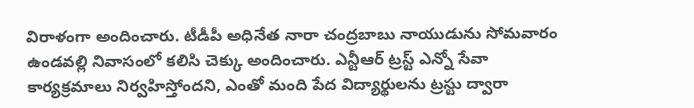విరాళంగా అందించారు. టీడీపీ అధినేత నారా చంద్రబాబు నాయుడును సోమవారం ఉండవల్లి నివాసంలో కలిసి చెక్కు అందించారు. ఎన్టీఆర్ ట్రస్ట్ ఎన్నో సేవా కార్యక్రమాలు నిర్వహిస్తోందని, ఎంతో మంది పేద విద్యార్థులను ట్రస్టు ద్వారా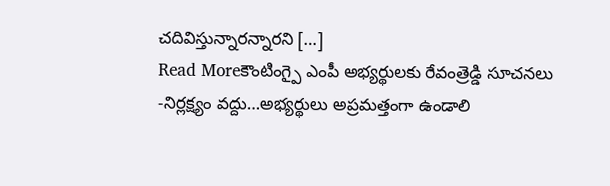చదివిస్తున్నారన్నారని […]
Read Moreకౌంటింగ్పై ఎంపీ అభ్యర్థులకు రేవంత్రెడ్డి సూచనలు
-నిర్లక్ష్యం వద్దు…అభ్యర్థులు అప్రమత్తంగా ఉండాలి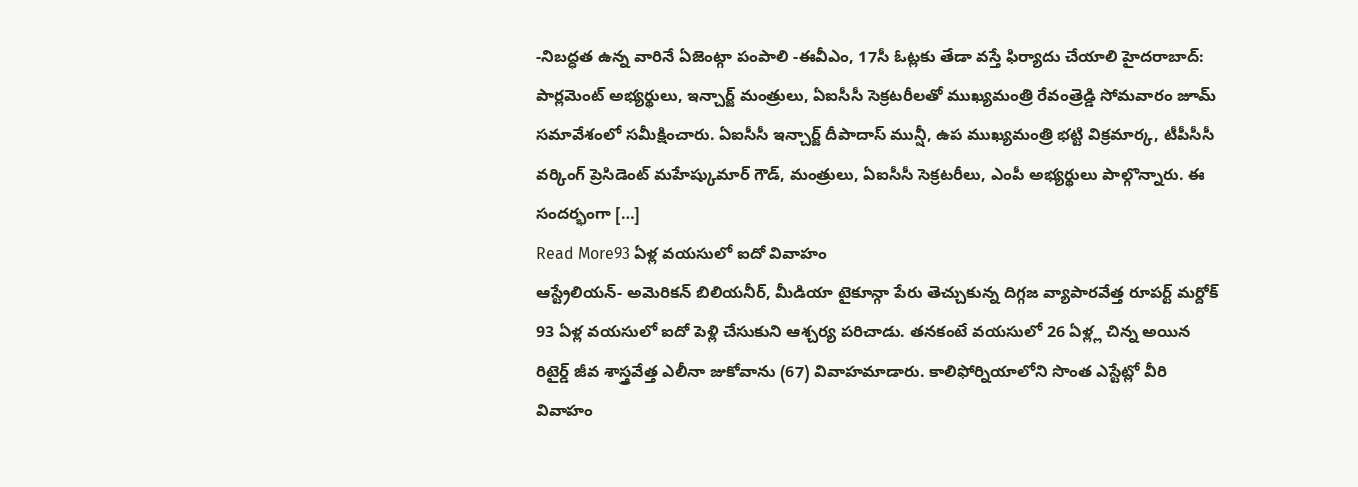-నిబద్ధత ఉన్న వారినే ఏజెంట్గా పంపాలి -ఈవీఎం, 17సీ ఓట్లకు తేడా వస్తే ఫిర్యాదు చేయాలి హైదరాబాద్: పార్లమెంట్ అభ్యర్థులు, ఇన్చార్జ్ మంత్రులు, ఏఐసీసీ సెక్రటరీలతో ముఖ్యమంత్రి రేవంత్రెడ్డి సోమవారం జూమ్ సమావేశంలో సమీక్షించారు. ఏఐసీసీ ఇన్చార్జ్ దీపాదాస్ మున్షీ, ఉప ముఖ్యమంత్రి భట్టి విక్రమార్క, టీపీసీసీ వర్కింగ్ ప్రెసిడెంట్ మహేష్కుమార్ గౌడ్, మంత్రులు, ఏఐసీసీ సెక్రటరీలు, ఎంపీ అభ్యర్థులు పాల్గొన్నారు. ఈ సందర్భంగా […]
Read More93 ఏళ్ల వయసులో ఐదో వివాహం
ఆస్ట్రేలియన్- అమెరికన్ బిలియనీర్, మీడియా టైకూన్గా పేరు తెచ్చుకున్న దిగ్గజ వ్యాపారవేత్త రూపర్ట్ మర్దోక్ 93 ఏళ్ల వయసులో ఐదో పెళ్లి చేసుకుని ఆశ్చర్య పరిచాడు. తనకంటే వయసులో 26 ఏళ్ల్ల చిన్న అయిన రిటైర్డ్ జీవ శాస్త్రవేత్త ఎలీనా జుకోవాను (67) వివాహమాడారు. కాలిఫోర్నియాలోని సొంత ఎస్టేట్లో వీరి వివాహం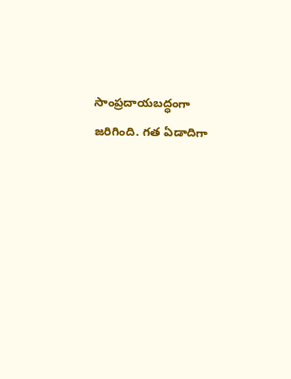సాంప్రదాయబద్ధంగా జరిగింది. గత ఏడాదిగా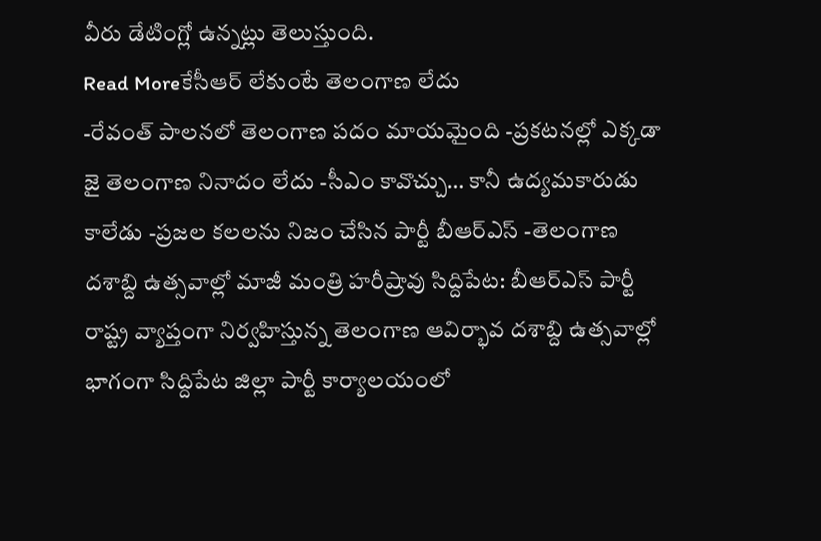వీరు డేటింగ్లో ఉన్నట్లు తెలుస్తుంది.
Read Moreకేసీఆర్ లేకుంటే తెలంగాణ లేదు
-రేవంత్ పాలనలో తెలంగాణ పదం మాయమైంది -ప్రకటనల్లో ఎక్కడా జై తెలంగాణ నినాదం లేదు -సీఎం కావొచ్చు… కానీ ఉద్యమకారుడు కాలేడు -ప్రజల కలలను నిజం చేసిన పార్టీ బీఆర్ఎస్ -తెలంగాణ దశాబ్ది ఉత్సవాల్లో మాజీ మంత్రి హరీష్రావు సిద్దిపేట: బీఆర్ఎస్ పార్టీ రాష్ట్ర వ్యాప్తంగా నిర్వహిస్తున్న తెలంగాణ ఆవిర్భావ దశాబ్ది ఉత్సవాల్లో భాగంగా సిద్దిపేట జిల్లా పార్టీ కార్యాలయంలో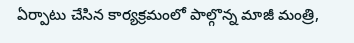ఏర్పాటు చేసిన కార్యక్రమంలో పాల్గొన్న మాజీ మంత్రి,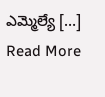ఎమ్మెల్యే […]
Read More